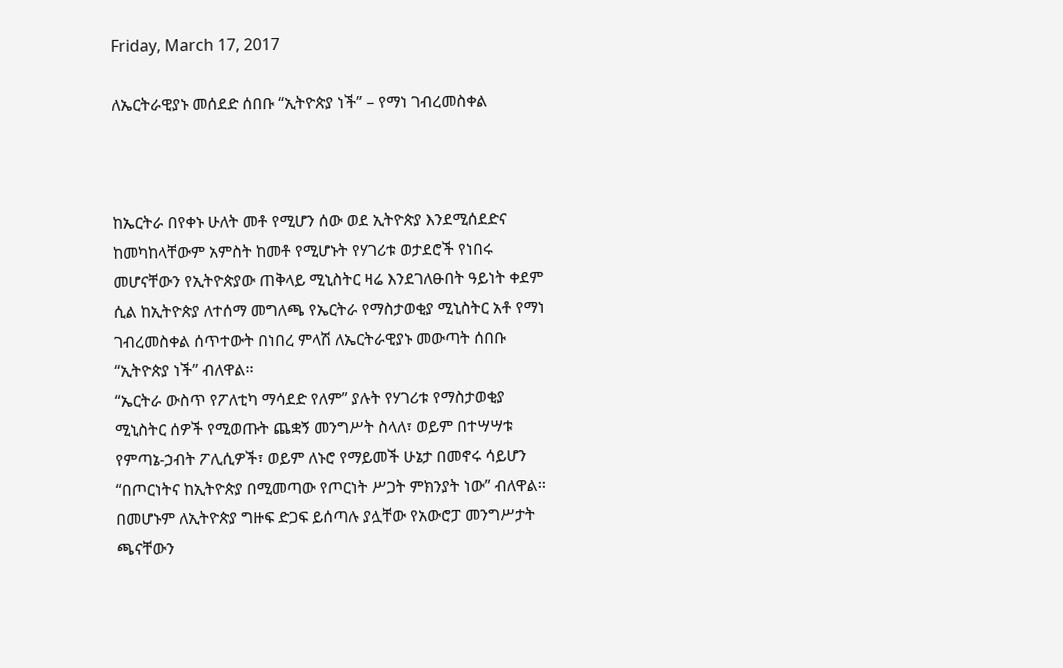Friday, March 17, 2017

ለኤርትራዊያኑ መሰደድ ሰበቡ “ኢትዮጵያ ነች” – የማነ ገብረመስቀል



ከኤርትራ በየቀኑ ሁለት መቶ የሚሆን ሰው ወደ ኢትዮጵያ እንደሚሰደድና ከመካከላቸውም አምስት ከመቶ የሚሆኑት የሃገሪቱ ወታደሮች የነበሩ መሆናቸውን የኢትዮጵያው ጠቅላይ ሚኒስትር ዛሬ እንደገለፁበት ዓይነት ቀደም ሲል ከኢትዮጵያ ለተሰማ መግለጫ የኤርትራ የማስታወቂያ ሚኒስትር አቶ የማነ ገብረመስቀል ሰጥተውት በነበረ ምላሽ ለኤርትራዊያኑ መውጣት ሰበቡ “ኢትዮጵያ ነች” ብለዋል፡፡
“ኤርትራ ውስጥ የፖለቲካ ማሳደድ የለም” ያሉት የሃገሪቱ የማስታወቂያ ሚኒስትር ሰዎች የሚወጡት ጨቋኝ መንግሥት ስላለ፣ ወይም በተሣሣቱ የምጣኔ-ኃብት ፖሊሲዎች፣ ወይም ለኑሮ የማይመች ሁኔታ በመኖሩ ሳይሆን “በጦርነትና ከኢትዮጵያ በሚመጣው የጦርነት ሥጋት ምክንያት ነው” ብለዋል፡፡
በመሆኑም ለኢትዮጵያ ግዙፍ ድጋፍ ይሰጣሉ ያሏቸው የአውሮፓ መንግሥታት ጫናቸውን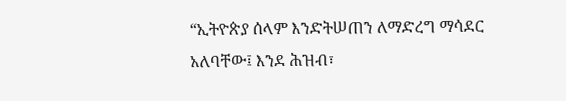“ኢትዮጵያ ሰላም እንድትሠጠን ለማድረግ ማሳደር አለባቸው፤ እንደ ሕዝብ፣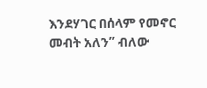እንደሃገር በሰላም የመኖር መብት አለን” ብለው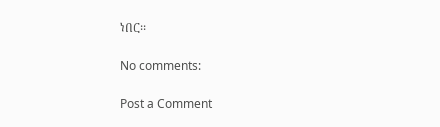ነበር፡፡

No comments:

Post a Comment